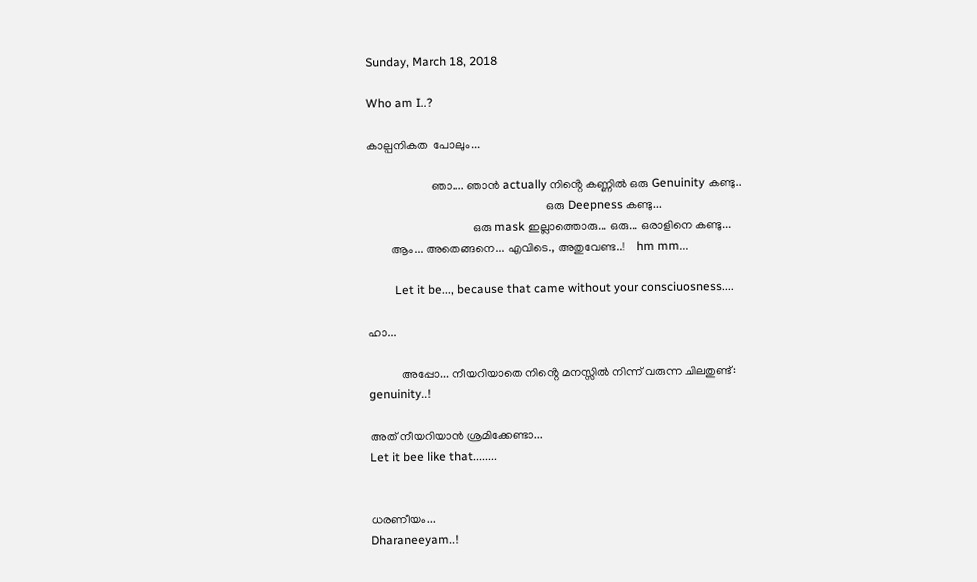Sunday, March 18, 2018

Who am I..?

കാല്പനികത  പോലും...

                      ഞാ.... ഞാൻ actually നിൻ്റെ കണ്ണിൽ ഒരു Genuinity കണ്ടു..
                                                             ഒരു Deepness കണ്ടു...
                                    ഒരു mask ഇല്ലാത്തൊരു... ഒരു... ഒരാളിനെ കണ്ടു...
        ആം... അതെങ്ങനെ... എവിടെ., അതുവേണ്ട..!    hm mm...

         Let it be..., because that came without your consciuosness....

ഹാ...

           അപ്പോ... നീയറിയാതെ നിൻ്റെ മനസ്സിൽ നിന്ന് വരുന്ന ചിലതുണ്ട്:
genuinity..!

അത് നീയറിയാൻ ശ്രമിക്കേണ്ടാ...
Let it bee like that........


ധരണീയം...
Dharaneeyam..!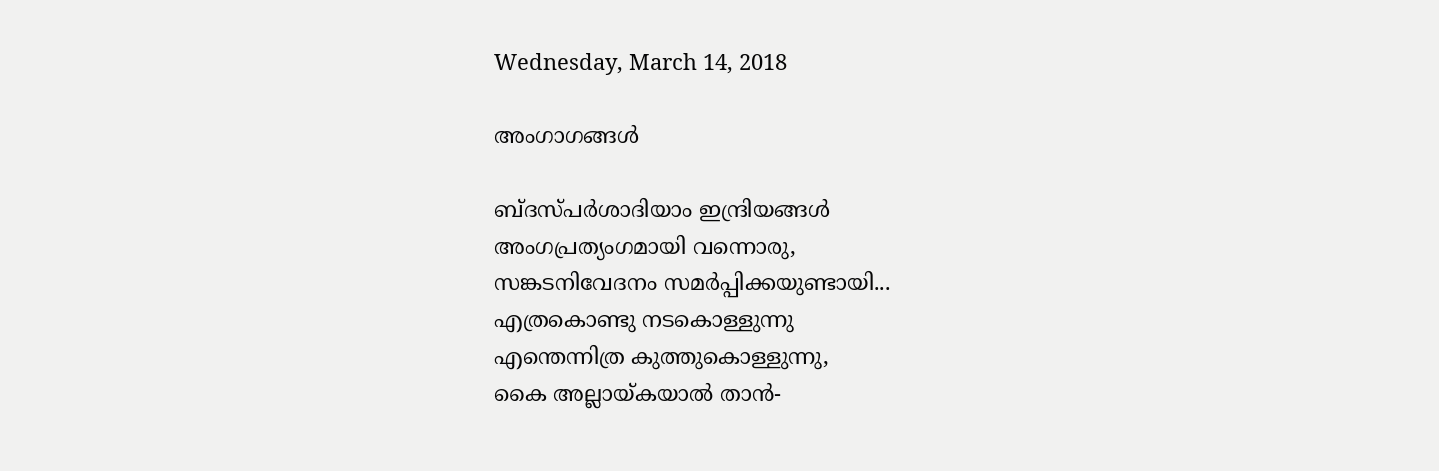Wednesday, March 14, 2018

അംഗാഗങ്ങൾ

ബ്ദസ്പർശാദിയാം ഇന്ദ്രിയങ്ങൾ
അംഗപ്രത്യംഗമായി വന്നൊരു,
സങ്കടനിവേദനം സമർപ്പിക്കയുണ്ടായി...
എത്രകൊണ്ടു നടകൊള്ളുന്നു
എന്തെന്നിത്ര കുത്തുകൊള്ളുന്നു,
കൈ അല്ലായ്കയാൽ താൻ-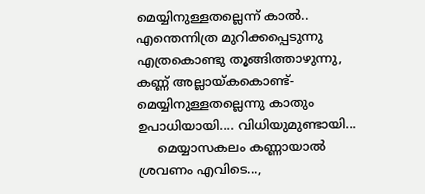മെയ്യിനുള്ളതല്ലെന്ന് കാൽ..
എന്തെന്നിത്ര മുറിക്കപ്പെടുന്നു
എത്രകൊണ്ടു തൂങ്ങിത്താഴുന്നു,
കണ്ണ് അല്ലായ്കകൊണ്ട്-
മെയ്യിനുള്ളതല്ലെന്നു കാതും
ഉപാധിയായി.... വിധിയുമുണ്ടായി...
     മെയ്യാസകലം കണ്ണായാൽ ശ്രവണം എവിടെ...,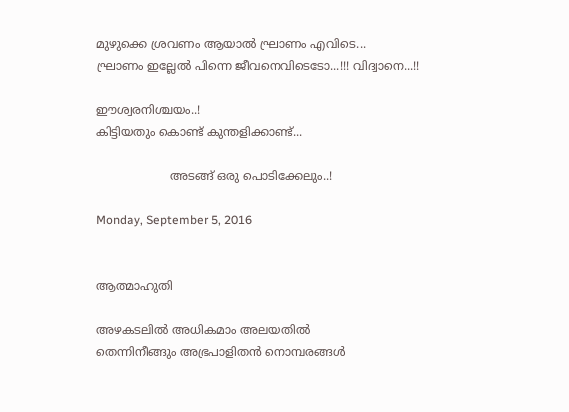മുഴുക്കെ ശ്രവണം ആയാൽ ഘ്രാണം എവിടെ...
ഘ്രാണം ഇല്ലേൽ പിന്നെ ജീവനെവിടെടോ...!!! വിദ്വാനെ...!!

ഈശ്വരനിശ്ചയം..!
കിട്ടിയതും കൊണ്ട് കുന്തളിക്കാണ്ട്...

                    അടങ്ങ് ഒരു പൊടിക്കേലും..!

Monday, September 5, 2016


ആത്മാഹുതി

അഴകടലിൽ അധികമാം അലയതിൽ
തെന്നിനീങ്ങും അഭ്രപാളിതൻ നൊമ്പരങ്ങൾ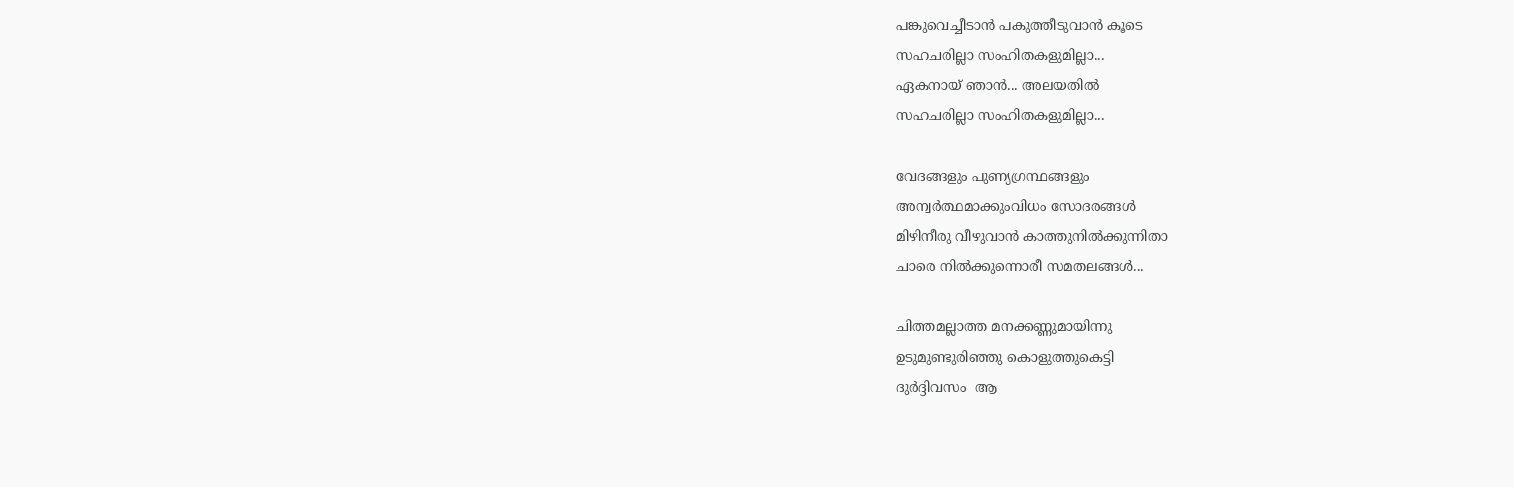പങ്കുവെച്ചീടാൻ പകുത്തീടുവാൻ കൂടെ
സഹചരില്ലാ സംഹിതകളുമില്ലാ...
ഏകനായ് ഞാൻ... അലയതിൽ
സഹചരില്ലാ സംഹിതകളുമില്ലാ...

വേദങ്ങളും പുണ്യഗ്രന്ഥങ്ങളും
അന്വർത്ഥമാക്കുംവിധം സോദരങ്ങൾ
മിഴിനീരു വീഴുവാൻ കാത്തുനിൽക്കുന്നിതാ
ചാരെ നിൽക്കുന്നൊരീ സമതലങ്ങൾ...

ചിത്തമല്ലാത്ത മനക്കണ്ണുമായിന്നു
ഉടുമുണ്ടുരിഞ്ഞു കൊളുത്തുകെട്ടി
ദുർദ്ദിവസം  ആ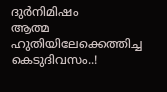ദുർനിമിഷം
ആത്മ ഹുതിയിലേക്കെത്തിച്ച കെടുദിവസം..!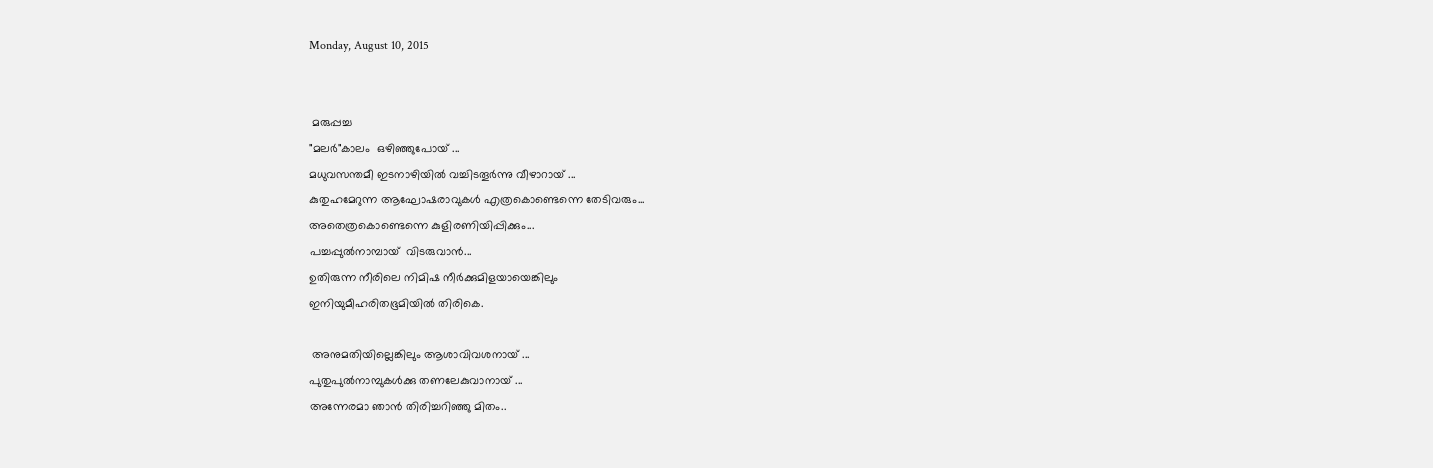Monday, August 10, 2015


 മരുപ്പച്ച
"മലർ"കാലം  ഒഴിഞ്ഞുപോയ്‌ ...
മധുവസന്തമീ ഇടനാഴിയിൽ വച്ചിടതൂർന്നു വീഴാറായ് ...
കുതുഹമേറുന്ന ആഘോഷരാവുകൾ എത്രകൊണ്ടെന്നെ തേടിവരും...
അതെത്രകൊണ്ടെന്നെ കുളിരണിയിപ്പിക്കും...
പച്ചപ്പുൽനാമ്പായ്  വിടരുവാൻ...
ഉതിരുന്ന നീരിലെ നിമിഷ നീർക്കുമിളയായെങ്കിലും
ഇനിയുമീഹരിതഭൂമിയിൽ തിരികെ.

 അനുമതിയില്ലെങ്കിലും ആശാവിവശനായ് ...
പുതുപുൽനാമ്പുകൾക്കു തണലേകുവാനായ് ...
അന്നേരമാ ഞാൻ തിരിച്ചറിഞ്ഞു മിതം..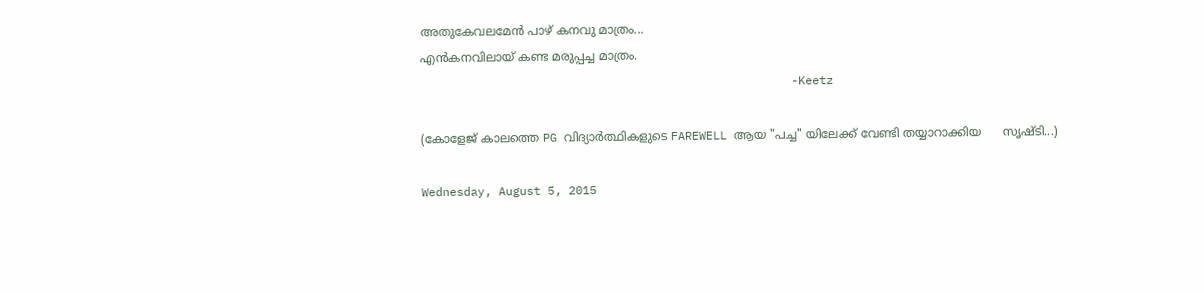അതുകേവലമേൻ പാഴ് കനവു മാത്രം...
എൻകനവിലായ് കണ്ട മരുപ്പച്ച മാത്രം.
                                                     -Keetz

(കോളേജ് കാലത്തെ PG വിദ്യാർത്ഥികളുടെ FAREWELL ആയ "പച്ച" യിലേക്ക് വേണ്ടി തയ്യാറാക്കിയ      സൃഷ്ടി...)

Wednesday, August 5, 2015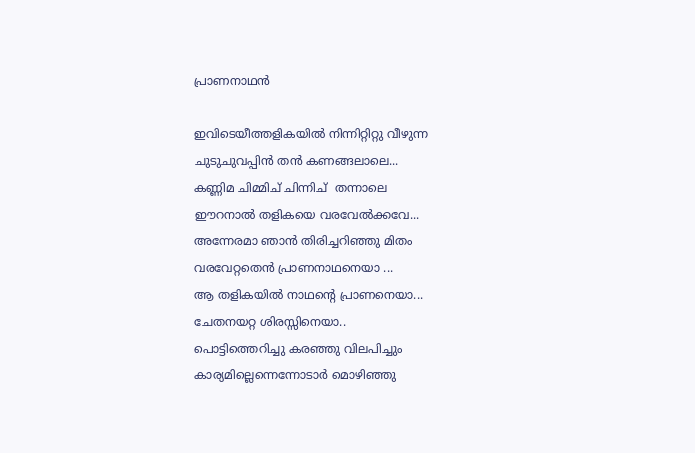പ്രാണനാഥൻ

ഇവിടെയീത്തളികയിൽ നിന്നിറ്റിറ്റു വീഴുന്ന
ചുടുചുവപ്പിൻ തൻ കണങ്ങലാലെ...
കണ്ണിമ ചിമ്മിച് ചിന്നിച്  തന്നാലെ
ഈറനാൽ തളികയെ വരവേൽക്കവേ...
അന്നേരമാ ഞാൻ തിരിച്ചറിഞ്ഞു മിതം
വരവേറ്റതെൻ പ്രാണനാഥനെയാ ...
ആ തളികയിൽ നാഥന്റെ പ്രാണനെയാ...
ചേതനയറ്റ ശിരസ്സിനെയാ..
പൊട്ടിത്തെറിച്ചു കരഞ്ഞു വിലപിച്ചും
കാര്യമില്ലെന്നെന്നോടാർ മൊഴിഞ്ഞു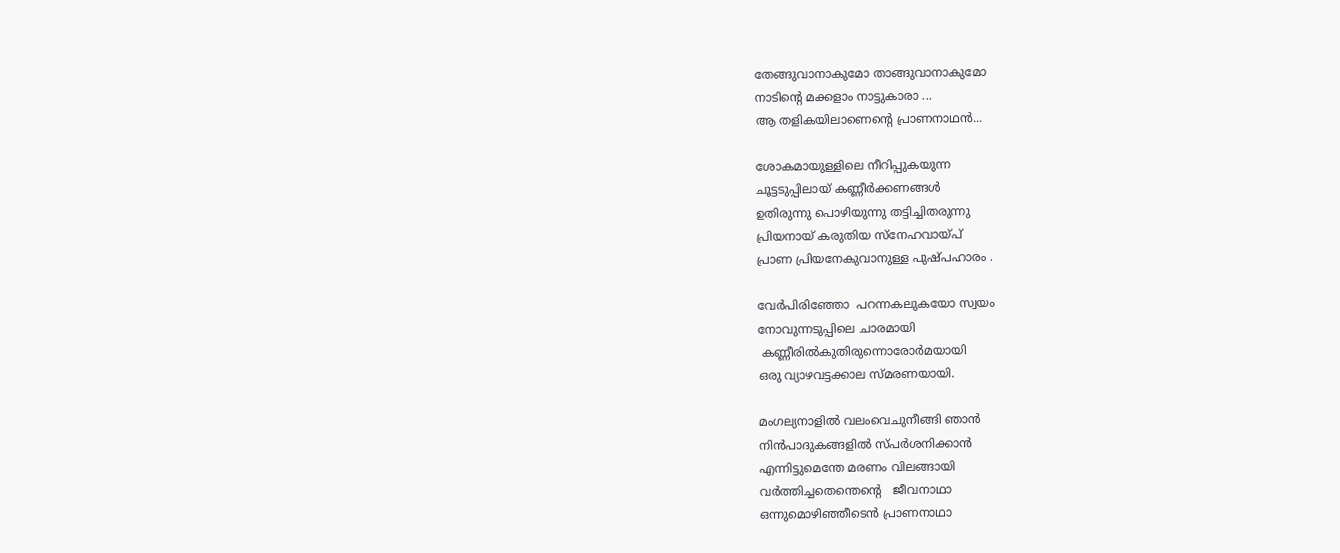തേങ്ങുവാനാകുമോ താങ്ങുവാനാകുമോ
നാടിന്റെ മക്കളാം നാട്ടുകാരാ ...
ആ തളികയിലാണെന്റെ പ്രാണനാഥൻ...

ശോകമായുള്ളിലെ നീറിപ്പുകയുന്ന
ചൂട്ടടുപ്പിലായ് കണ്ണീർക്കണങ്ങൾ
ഉതിരുന്നു പൊഴിയുന്നു തട്ടിച്ചിതരുന്നു
പ്രിയനായ് കരുതിയ സ്നേഹവായ്പ്‌
പ്രാണ പ്രിയനേകുവാനുള്ള പുഷ്പഹാരം .

വേർപിരിഞ്ഞോ  പറന്നകലുകയോ സ്വയം
നോവുന്നടുപ്പിലെ ചാരമായി
 കണ്ണീരിൽകുതിരുന്നൊരോർമയായി
ഒരു വ്യാഴവട്ടക്കാല സ്മരണയായി.

മംഗല്യനാളിൽ വലംവെചുനീങ്ങി ഞാൻ
നിൻപാദുകങ്ങളിൽ സ്പർശനിക്കാൻ
എന്നിട്ടുമെന്തേ മരണം വിലങ്ങായി
വർത്തിച്ചതെന്തെന്റെ   ജീവനാഥാ
ഒന്നുമൊഴിഞ്ഞീടെൻ പ്രാണനാഥാ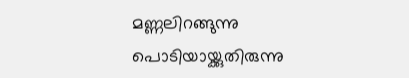മണ്ണലിറങ്ങുന്നു പൊടിയായ്ക്കുതിരുന്നു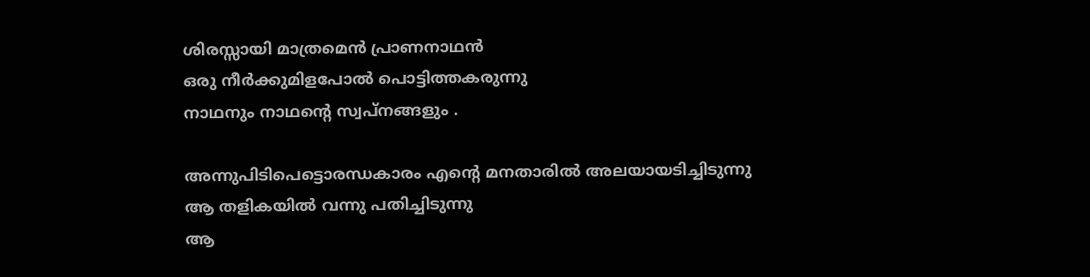ശിരസ്സായി മാത്രമെൻ പ്രാണനാഥൻ
ഒരു നീർക്കുമിളപോൽ പൊട്ടിത്തകരുന്നു
നാഥനും നാഥന്റെ സ്വപ്നങ്ങളും .

അന്നുപിടിപെട്ടൊരന്ധകാരം എന്റെ മനതാരിൽ അലയായടിച്ചിടുന്നു
ആ തളികയിൽ വന്നു പതിച്ചിടുന്നു
ആ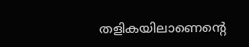തളികയിലാണെന്റെ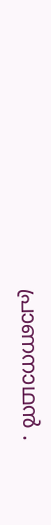പ്രാണനാഥൻ .